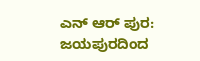ಎನ್ ಆರ್ ಪುರ: ಜಯಪುರದಿಂದ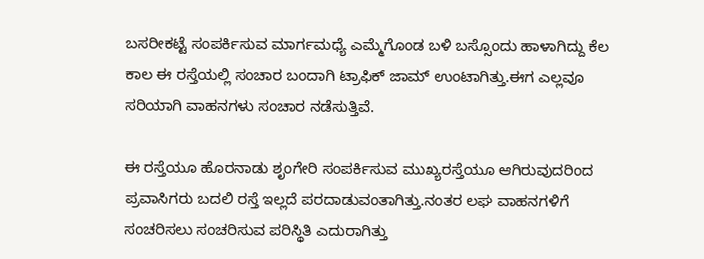ಬಸರೀಕಟ್ಟೆ ಸಂಪರ್ಕಿಸುವ ಮಾರ್ಗಮಧ್ಯೆ ಎಮ್ಮೆಗೊಂಡ ಬಳಿ ಬಸ್ಸೊಂದು ಹಾಳಾಗಿದ್ದು ಕೆಲ ಕಾಲ ಈ ರಸ್ತೆಯಲ್ಲಿ ಸಂಚಾರ ಬಂದಾಗಿ ಟ್ರಾಫಿಕ್ ಜಾಮ್ ಉಂಟಾಗಿತ್ತು.ಈಗ ಎಲ್ಲವೂ ಸರಿಯಾಗಿ ವಾಹನಗಳು ಸಂಚಾರ ನಡೆಸುತ್ತಿವೆ.

ಈ ರಸ್ತೆಯೂ ಹೊರನಾಡು ಶೃಂಗೇರಿ ಸಂಪರ್ಕಿಸುವ ಮುಖ್ಯರಸ್ತೆಯೂ ಆಗಿರುವುದರಿಂದ ಪ್ರವಾಸಿಗರು ಬದಲಿ ರಸ್ತೆ ಇಲ್ಲದೆ ಪರದಾಡುವಂತಾಗಿತ್ತು.ನಂತರ ಲಘ ವಾಹನಗಳಿಗೆ ಸಂಚರಿಸಲು ಸಂಚರಿಸುವ ಪರಿಸ್ಥಿತಿ ಎದುರಾಗಿತ್ತು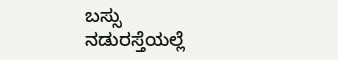ಬಸ್ಸು ನಡುರಸ್ತೆಯಲ್ಲೆ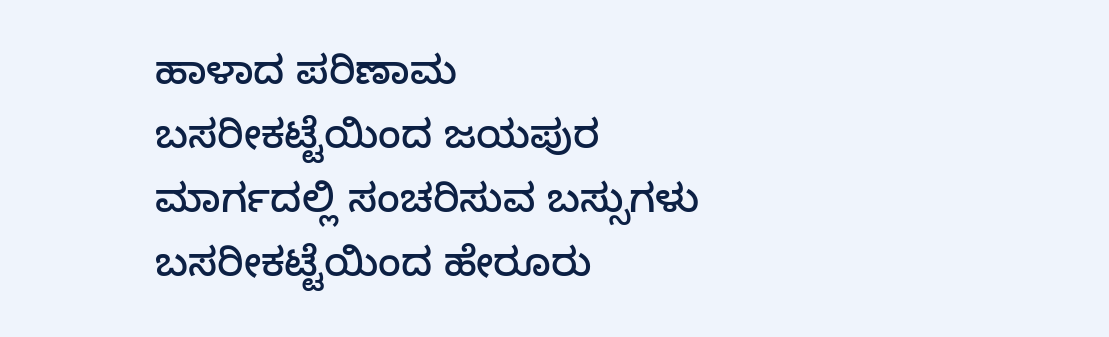ಹಾಳಾದ ಪರಿಣಾಮ ಬಸರೀಕಟ್ಟೆಯಿಂದ ಜಯಪುರ ಮಾರ್ಗದಲ್ಲಿ ಸಂಚರಿಸುವ ಬಸ್ಸುಗಳು ಬಸರೀಕಟ್ಟೆಯಿಂದ ಹೇರೂರು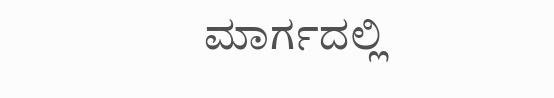ಮಾರ್ಗದಲ್ಲಿ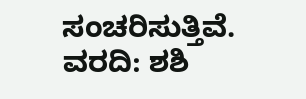ಸಂಚರಿಸುತ್ತಿವೆ.
ವರದಿ: ಶಶಿ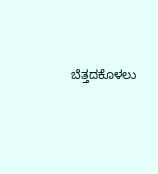ಬೆತ್ತದಕೊಳಲು